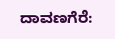ದಾವಣಗೆರೆ: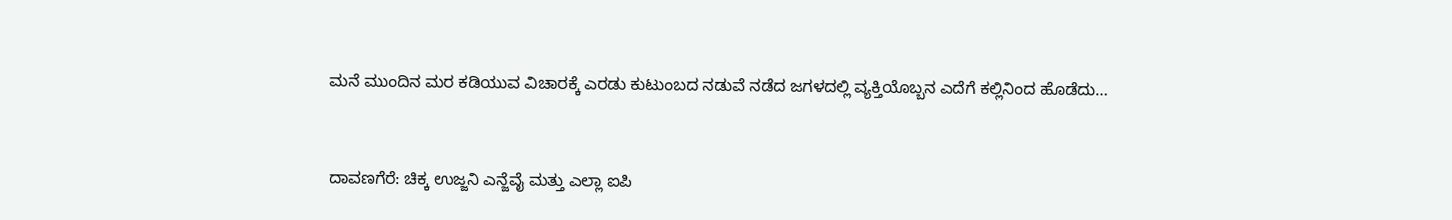ಮನೆ ಮುಂದಿನ ಮರ ಕಡಿಯುವ ವಿಚಾರಕ್ಕೆ ಎರಡು ಕುಟುಂಬದ ನಡುವೆ ನಡೆದ ಜಗಳದಲ್ಲಿ ವ್ಯಕ್ತಿಯೊಬ್ಬನ ಎದೆಗೆ ಕಲ್ಲಿನಿಂದ ಹೊಡೆದು…


ದಾವಣಗೆರೆ: ಚಿಕ್ಕ ಉಜ್ಜನಿ ಎನ್ಜೆವೈ ಮತ್ತು ಎಲ್ಲಾ ಐಪಿ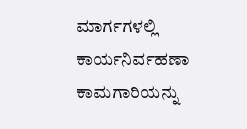ಮಾರ್ಗಗಳಲ್ಲಿ ಕಾರ್ಯನಿರ್ವಹಣಾ ಕಾಮಗಾರಿಯನ್ನು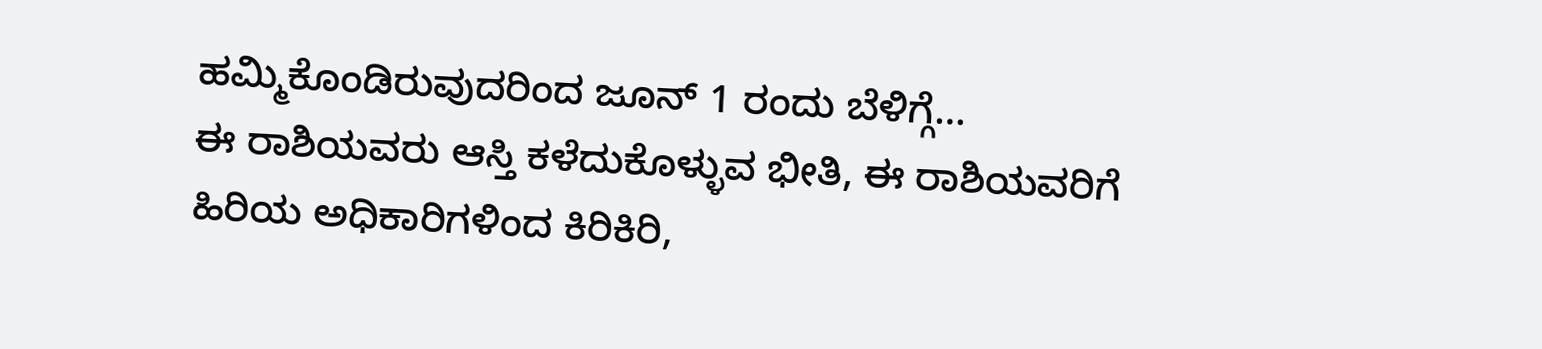ಹಮ್ಮಿಕೊಂಡಿರುವುದರಿಂದ ಜೂನ್ 1 ರಂದು ಬೆಳಿಗ್ಗೆ…
ಈ ರಾಶಿಯವರು ಆಸ್ತಿ ಕಳೆದುಕೊಳ್ಳುವ ಭೀತಿ, ಈ ರಾಶಿಯವರಿಗೆ ಹಿರಿಯ ಅಧಿಕಾರಿಗಳಿಂದ ಕಿರಿಕಿರಿ,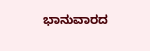ಭಾನುವಾರದ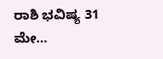ರಾಶಿ ಭವಿಷ್ಯ 31 ಮೇ…